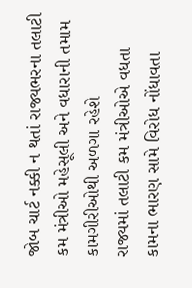જોબ ચાર્ટ નક્કી ન થતાં રાજ્યભરના તલાટી કમ મંત્રીઓ મહેસૂલી અને વધારાની તમામ કામગીરીઓથી અળગા રહેશે
રાજ્યમાં તલાટી કમ મંત્રીઓએ વધતા કામના ભારણ સામે વિરોધ નોંધાવતા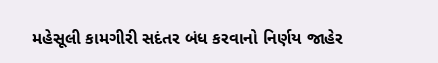મહેસૂલી કામગીરી સદંતર બંધ કરવાનો નિર્ણય જાહેર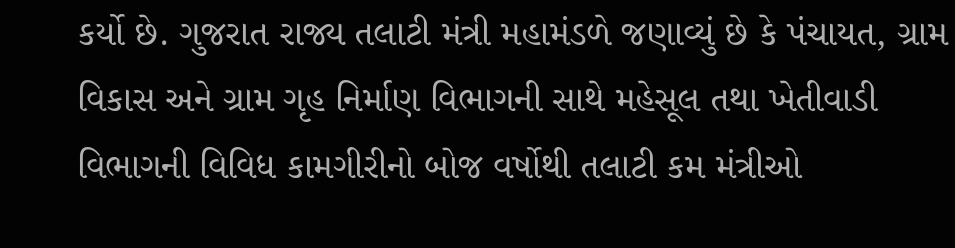કર્યો છે. ગુજરાત રાજ્ય તલાટી મંત્રી મહામંડળે જણાવ્યું છે કે પંચાયત, ગ્રામ વિકાસ અને ગ્રામ ગૃહ નિર્માણ વિભાગની સાથે મહેસૂલ તથા ખેતીવાડી વિભાગની વિવિધ કામગીરીનો બોજ વર્ષોથી તલાટી કમ મંત્રીઓ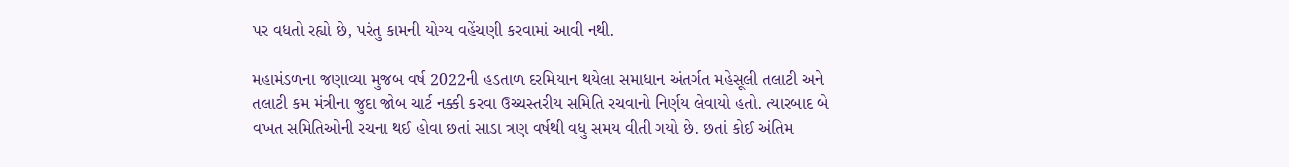પર વધતો રહ્યો છે, પરંતુ કામની યોગ્ય વહેંચણી કરવામાં આવી નથી.

મહામંડળના જણાવ્યા મુજબ વર્ષ 2022ની હડતાળ દરમિયાન થયેલા સમાધાન અંતર્ગત મહેસૂલી તલાટી અને તલાટી કમ મંત્રીના જુદા જોબ ચાર્ટ નક્કી કરવા ઉચ્ચસ્તરીય સમિતિ રચવાનો નિર્ણય લેવાયો હતો. ત્યારબાદ બે વખત સમિતિઓની રચના થઈ હોવા છતાં સાડા ત્રણ વર્ષથી વધુ સમય વીતી ગયો છે. છતાં કોઈ અંતિમ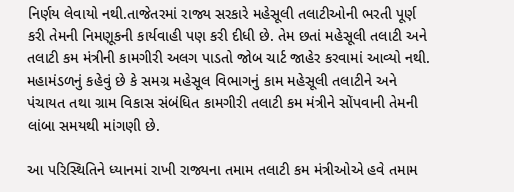નિર્ણય લેવાયો નથી.તાજેતરમાં રાજ્ય સરકારે મહેસૂલી તલાટીઓની ભરતી પૂર્ણ કરી તેમની નિમણૂકની કાર્યવાહી પણ કરી દીધી છે. તેમ છતાં મહેસૂલી તલાટી અને તલાટી કમ મંત્રીની કામગીરી અલગ પાડતો જોબ ચાર્ટ જાહેર કરવામાં આવ્યો નથી. મહામંડળનું કહેવું છે કે સમગ્ર મહેસૂલ વિભાગનું કામ મહેસૂલી તલાટીને અને પંચાયત તથા ગ્રામ વિકાસ સંબંધિત કામગીરી તલાટી કમ મંત્રીને સોંપવાની તેમની લાંબા સમયથી માંગણી છે.

આ પરિસ્થિતિને ધ્યાનમાં રાખી રાજ્યના તમામ તલાટી કમ મંત્રીઓએ હવે તમામ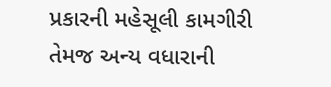પ્રકારની મહેસૂલી કામગીરી તેમજ અન્ય વધારાની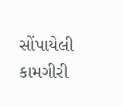સોંપાયેલી કામગીરી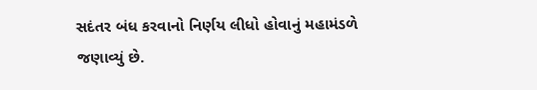સદંતર બંધ કરવાનો નિર્ણય લીધો હોવાનું મહામંડળે જણાવ્યું છે.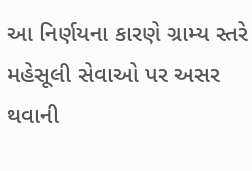આ નિર્ણયના કારણે ગ્રામ્ય સ્તરે મહેસૂલી સેવાઓ પર અસર થવાની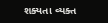શક્યતા વ્યક્ત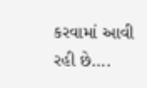કરવામાં આવી રહી છે….